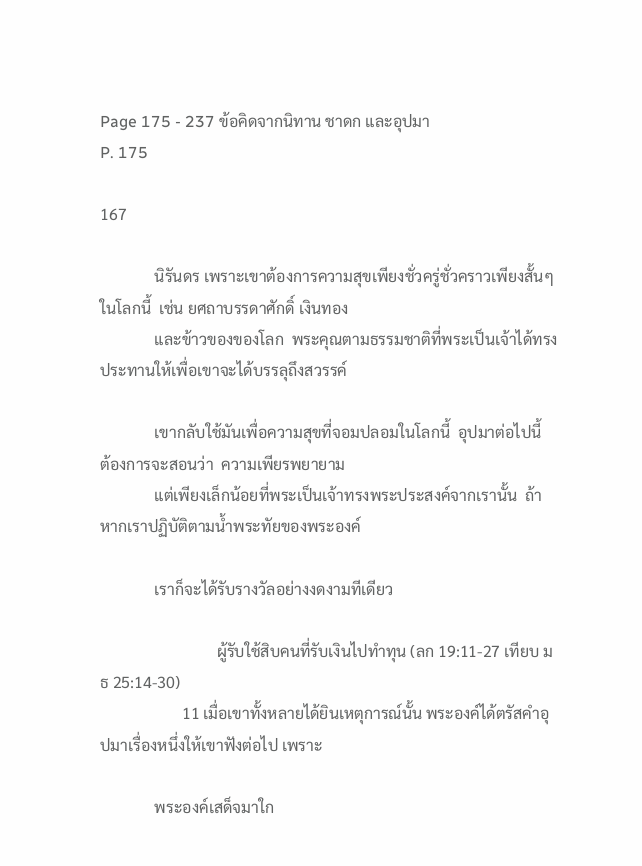Page 175 - 237 ข้อคิดจากนิทาน ชาดก และอุปมา
P. 175

167

              นิรันดร เพราะเขาต้องการความสุขเพียงชั่วครู่ชั่วคราวเพียงสั้นๆ ในโลกนี้  เช่น ยศถาบรรดาศักดิ์ เงินทอง
              และข้าวของของโลก  พระคุณตามธรรมชาติที่พระเป็นเจ้าได้ทรงประทานให้เพื่อเขาจะได้บรรลุถึงสวรรค์

              เขากลับใช้มันเพื่อความสุขที่จอมปลอมในโลกนี้  อุปมาต่อไปนี้  ต้องการจะสอนว่า  ความเพียรพยายาม
              แต่เพียงเล็กน้อยที่พระเป็นเจ้าทรงพระประสงค์จากเรานั้น  ถ้าหากเราปฏิบัติตามน้ำพระทัยของพระองค์

              เราก็จะได้รับรางวัลอย่างงดงามทีเดียว

                              ผู้รับใช้สิบคนที่รับเงินไปทำทุน (ลก 19:11-27 เทียบ มธ 25:14-30)
                     11 เมื่อเขาทั้งหลายได้ยินเหตุการณ์นั้น พระองค์ได้ตรัสคำอุปมาเรื่องหนึ่งให้เขาฟังต่อไป เพราะ

              พระองค์เสด็จมาใก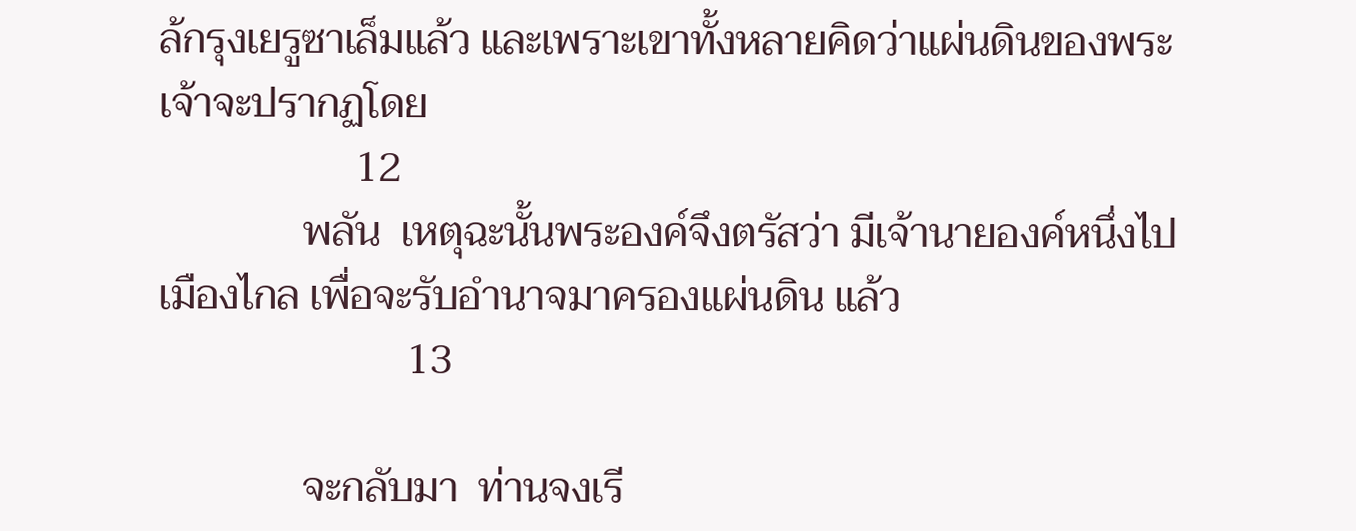ล้กรุงเยรูซาเล็มแล้ว และเพราะเขาทั้งหลายคิดว่าแผ่นดินของพระเจ้าจะปรากฏโดย
                   12
              พลัน  เหตุฉะนั้นพระองค์จึงตรัสว่า มีเจ้านายองค์หนึ่งไปเมืองไกล เพื่อจะรับอำนาจมาครองแผ่นดิน แล้ว
                        13

              จะกลับมา  ท่านจงเรี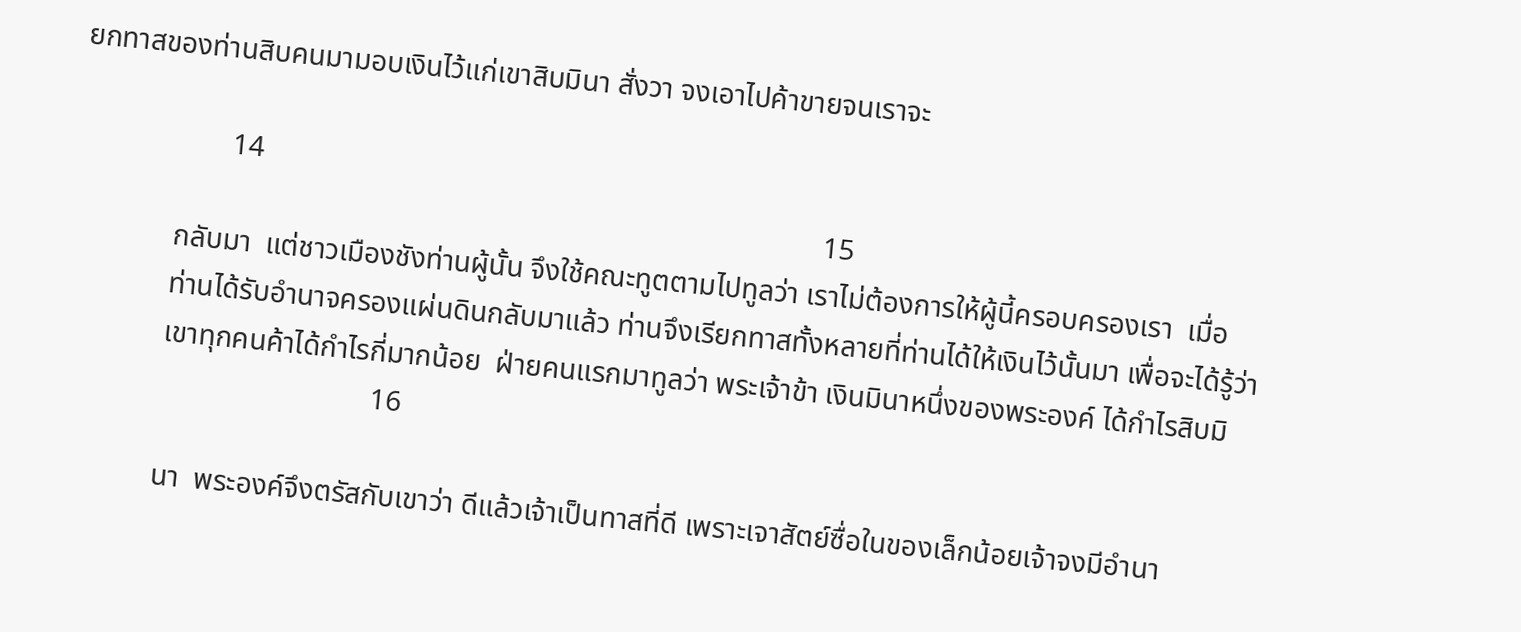ยกทาสของท่านสิบคนมามอบเงินไว้แก่เขาสิบมินา สั่งวา จงเอาไปค้าขายจนเราจะ

                     14
                                                                                                       15
              กลับมา  แต่ชาวเมืองชังท่านผู้นั้น จึงใช้คณะทูตตามไปทูลว่า เราไม่ต้องการให้ผู้นี้ครอบครองเรา  เมื่อ
              ท่านได้รับอำนาจครองแผ่นดินกลับมาแล้ว ท่านจึงเรียกทาสทั้งหลายที่ท่านได้ให้เงินไว้นั้นมา เพื่อจะได้รู้ว่า
              เขาทุกคนค้าได้กำไรกี่มากน้อย  ฝ่ายคนแรกมาทูลว่า พระเจ้าข้า เงินมินาหนึ่งของพระองค์ ได้กำไรสิบมิ
                                           16

              นา  พระองค์จึงตรัสกับเขาว่า ดีแล้วเจ้าเป็นทาสที่ดี เพราะเจาสัตย์ซื่อในของเล็กน้อยเจ้าจงมีอำนา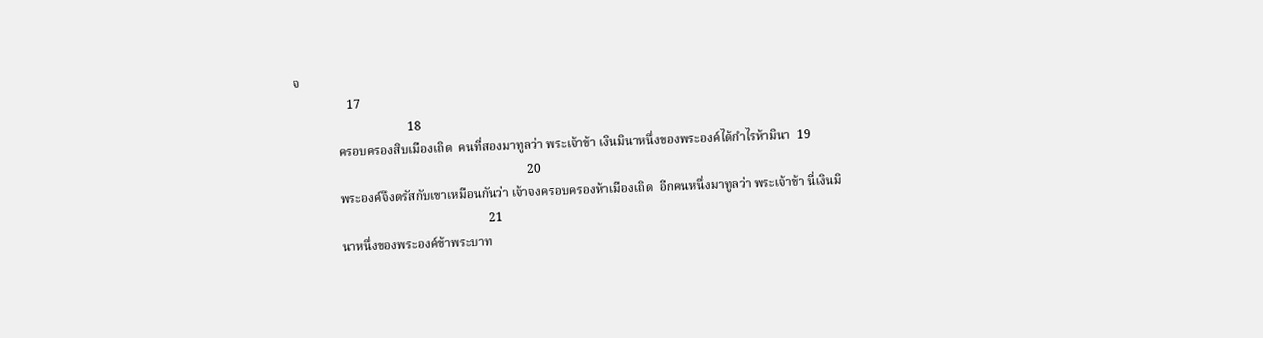จ
                 17
                                    18
              ครอบครองสิบเมืองเถิด  คนที่สองมาทูลว่า พระเจ้าข้า เงินมินาหนึ่งของพระองค์ได้กำไรห้ามินา  19
                                                                          20
              พระองค์จึงตรัสกับเขาเหมือนกันว่า เจ้าจงครอบครองห้าเมืองเถิด  อีกคนหนึ่งมาทูลว่า พระเจ้าข้า นี่เงินมิ
                                                             21
              นาหนึ่งของพระองค์ข้าพระบาท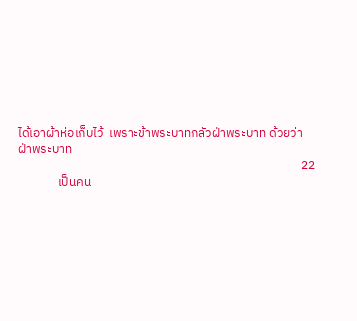ได้เอาผ้าห่อเก็บไว้  เพราะข้าพระบาทกลัวฝ่าพระบาท ด้วยว่าฝ่าพระบาท
                                                                                                    22
              เป็นคน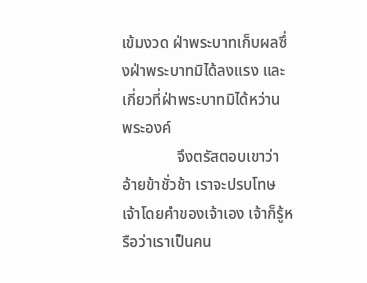เข้มงวด ฝ่าพระบาทเก็บผลซึ่งฝ่าพระบาทมิได้ลงแรง และเกี่ยวที่ฝ่าพระบาทมิได้หว่าน  พระองค์
              จึงตรัสตอบเขาว่า อ้ายข้าชั่วช้า เราจะปรบโทษเจ้าโดยคำของเจ้าเอง เจ้าก็รู้หรือว่าเราเป็นคน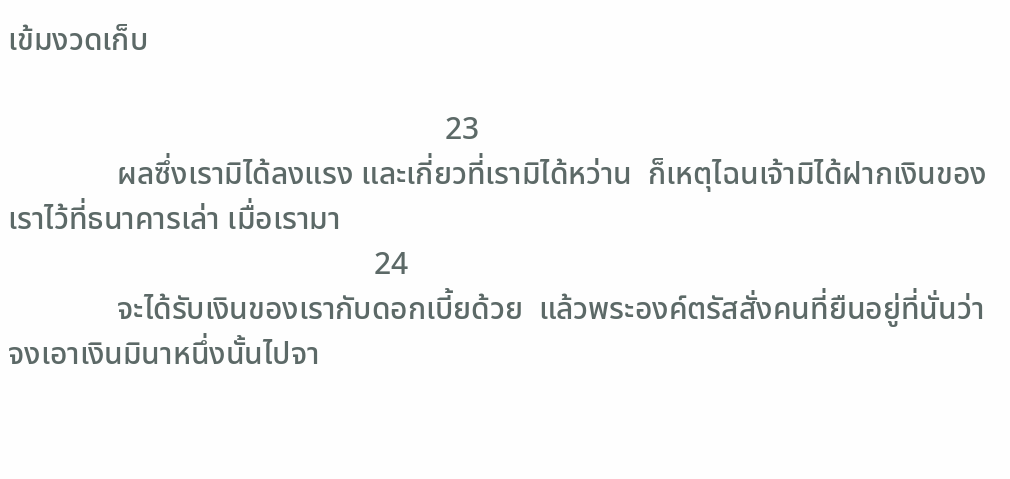เข้มงวดเก็บ

                                                        23
              ผลซึ่งเรามิได้ลงแรง และเกี่ยวที่เรามิได้หว่าน  ก็เหตุไฉนเจ้ามิได้ฝากเงินของเราไว้ที่ธนาคารเล่า เมื่อเรามา
                                               24
              จะได้รับเงินของเรากับดอกเบี้ยด้วย  แล้วพระองค์ตรัสสั่งคนที่ยืนอยู่ที่นั่นว่า จงเอาเงินมินาหนึ่งนั้นไปจา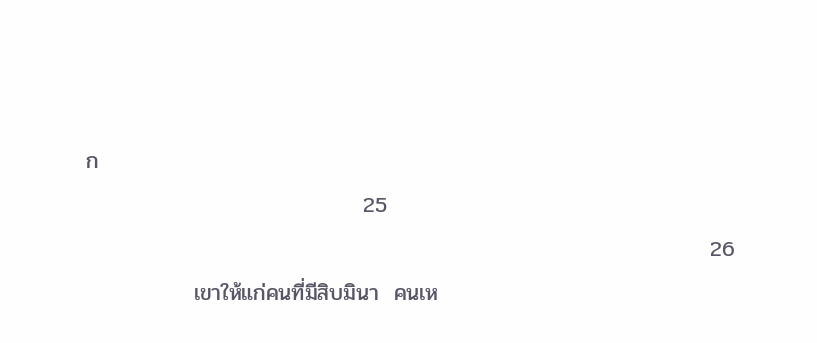ก
                                    25
                                                                                 26
              เขาให้แก่คนที่มีสิบมินา  คนเห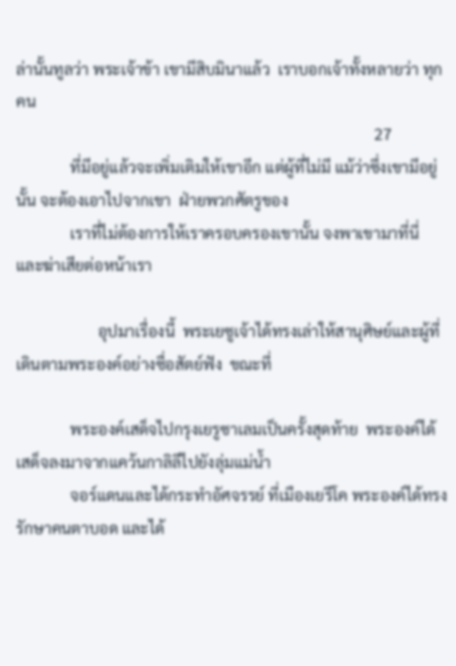ล่านั้นทูลว่า พระเจ้าข้า เขามีสิบมินาแล้ว  เราบอกเจ้าทั้งหลายว่า ทุกคน
                                                                                            27
              ที่มีอยู่แล้วจะเพิ่มเติมให้เขาอีก แต่ผู้ที่ไม่มี แม้ว่าซึ่งเขามีอยู่นั้น จะต้องเอาไปจากเขา  ฝ่ายพวกศัตรูของ
              เราที่ไม่ต้องการให้เราครอบครองเขานั้น จงพาเขามาที่นี่ และฆ่าเสียต่อหน้าเรา

                     อุปมาเรื่องนี้  พระเยซูเจ้าได้ทรงเล่าให้สานุศิษย์และผู้ที่เดินตามพระองค์อย่างซื่อสัตย์ฟัง  ขณะที่

              พระองค์เสด็จไปกรุงเยรูซาเลมเป็นครั้งสุดท้าย  พระองค์ได้เสด็จลงมาจากแคว้นกาลิลีไปยังลุ่มแม่น้ำ
              จอร์แดนและได้กระทำอัศจรรย์ ที่เมืองเยรีโค พระองค์ได้ทรงรักษาคนตาบอด และได้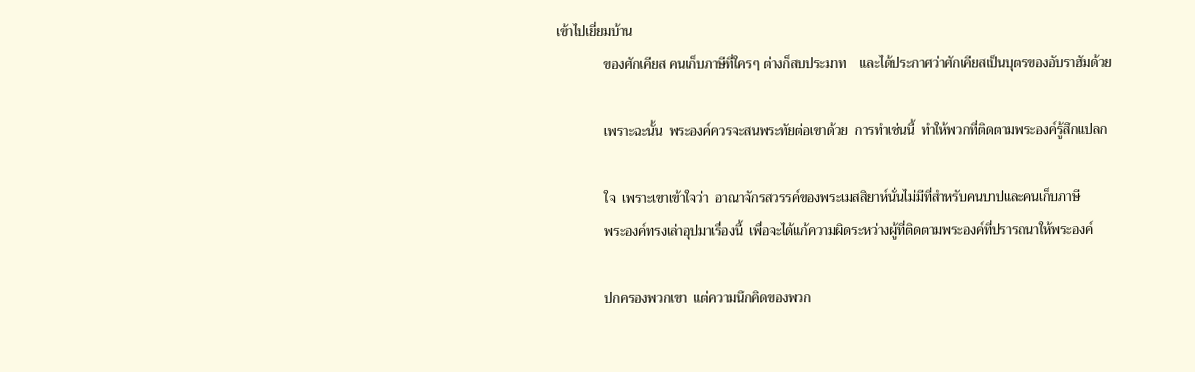เข้าไปเยี่ยมบ้าน
              ของศักเคียส คนเก็บภาษีที่ใครๆ ต่างก็สบประมาท    และได้ประกาศว่าศักเคียสเป็นบุตรของอับราฮัมด้วย

              เพราะฉะนั้น  พระองค์ควรจะสนพระทัยต่อเขาด้วย  การทำเช่นนี้  ทำให้พวกที่ติดตามพระองค์รู้สึกแปลก

              ใจ  เพราะเขาเข้าใจว่า  อาณาจักรสวรรค์ของพระเมสสิยาห์นั่นไม่มีที่สำหรับคนบาปและคนเก็บภาษี
              พระองค์ทรงเล่าอุปมาเรื่องนี้  เพื่อจะได้แก้ความผิดระหว่างผู้ที่ติดตามพระองค์ที่ปรารถนาให้พระองค์

              ปกครองพวกเขา  แต่ความนึกคิดของพวก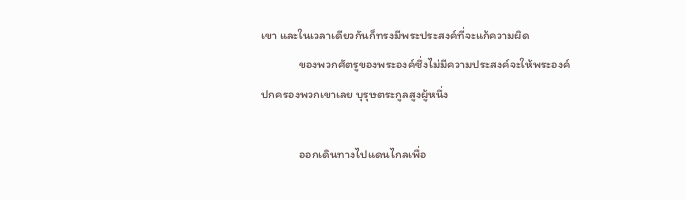เขา และในเวลาเดียวกันก็ทรงมีพระประสงค์ที่จะแก้ความผิด
              ของพวกศัตรูของพระองค์ซึ่งไม่มีความประสงค์จะให้พระองค์ปกครองพวกเขาเลย บุรุษตระกูลสูงผู้หนึ่ง

              ออกเดินทางไปแดนไกลเพื่อ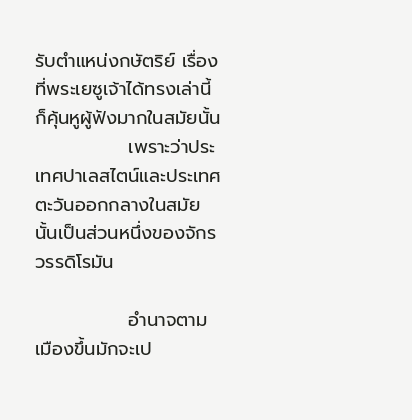รับตำแหน่งกษัตริย์ เรื่องที่พระเยซูเจ้าได้ทรงเล่านี้ก็คุ้นหูผู้ฟังมากในสมัยนั้น
              เพราะว่าประเทศปาเลสไตน์และประเทศตะวันออกกลางในสมัยนั้นเป็นส่วนหนึ่งของจักรวรรดิโรมัน

              อำนาจตามเมืองขึ้นมักจะเป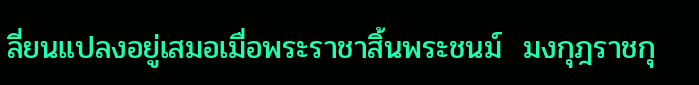ลี่ยนแปลงอยู่เสมอเมื่อพระราชาสิ้นพระชนม์  มงกุฎราชกุ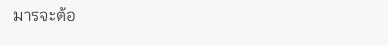มารจะต้อ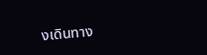งเดินทาง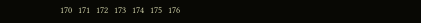170   171   172   173   174   175   176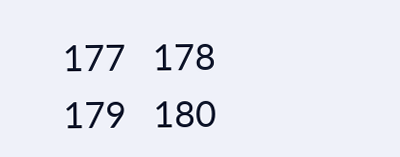177   178   179   180